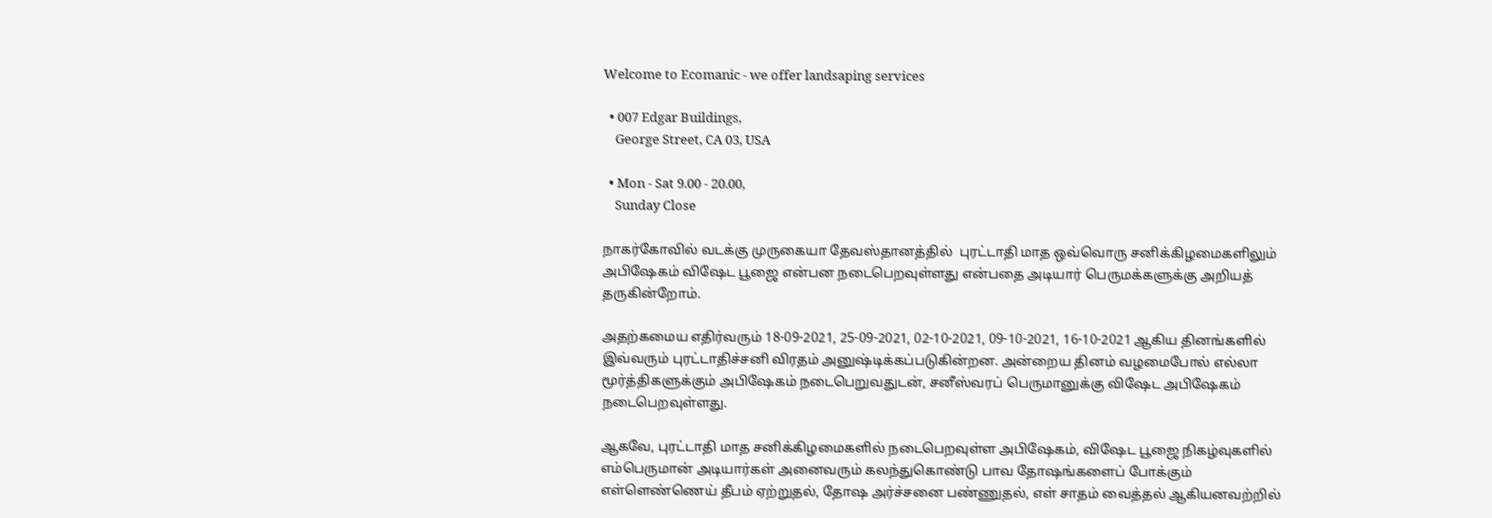Welcome to Ecomanic - we offer landsaping services

  • 007 Edgar Buildings,
    George Street, CA 03, USA

  • Mon - Sat 9.00 - 20.00,
    Sunday Close

நாகர்கோவில் வடக்கு முருகையா தேவஸ்தானத்தில்  புரட்டாதி மாத ஒவ்வொரு சனிக்கிழமைகளிலும் அபிஷேகம் விஷேட பூஜை என்பன நடைபெறவுள்ளது என்பதை அடியார் பெருமக்களுக்கு அறியத் தருகின்றோம்.

அதற்கமைய எதிர்வரும் 18-09-2021, 25-09-2021, 02-10-2021, 09-10-2021, 16-10-2021 ஆகிய தினங்களில் இவ்வரும் புரட்டாதிச்சனி விரதம் அனுஷ்டிக்கப்படுகின்றன. அன்றைய தினம் வழமைபோல் எல்லா மூர்த்திகளுக்கும் அபிஷேகம் நடைபெறுவதுடன், சனீஸ்வரப் பெருமானுக்கு விஷேட அபிஷேகம் நடைபெறவுள்ளது.

ஆகவே, புரட்டாதி மாத சனிக்கிழமைகளில் நடைபெறவுள்ள அபிஷேகம், விஷேட பூஜை நிகழ்வுகளில் எம்பெருமான் அடியார்கள் அனைவரும் கலந்துகொண்டு பாவ தோஷங்களைப் போக்கும் எள்ளெண்ணெய் தீபம் ஏற்றுதல், தோஷ அர்ச்சனை பண்ணுதல், எள் சாதம் வைத்தல் ஆகியனவற்றில்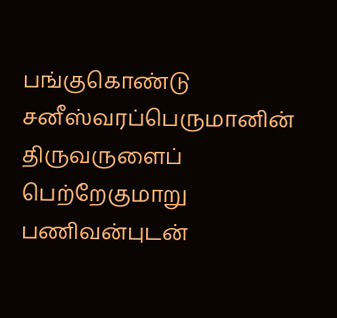பங்குகொண்டு சனீஸ்வரப்பெருமானின் திருவருளைப் பெற்றேகுமாறு பணிவன்புடன்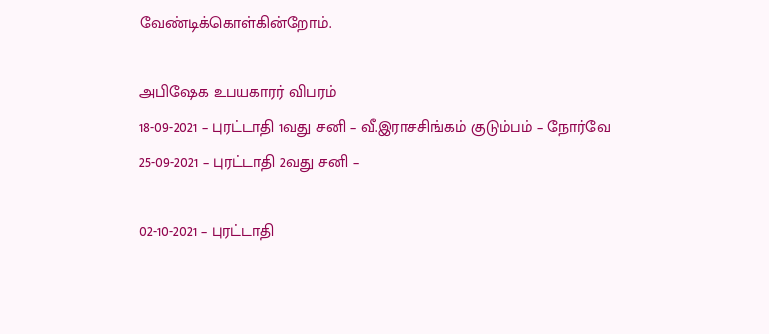வேண்டிக்கொள்கின்றோம்.

அபிஷேக உபயகாரர் விபரம்
18-09-2021 – புரட்டாதி 1வது சனி – வீ.இராசசிங்கம் குடும்பம் – நோர்வே
25-09-2021 – புரட்டாதி 2வது சனி –

02-10-2021 – புரட்டாதி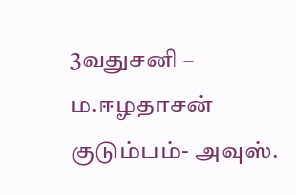3வதுசனி – ம.ஈழதாசன் குடும்பம்- அவுஸ்.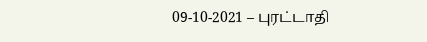09-10-2021 – புரட்டாதி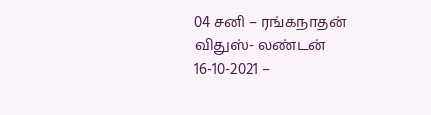04 சனி – ரங்கநாதன் விதுஸ்- லண்டன்
16-10-2021 –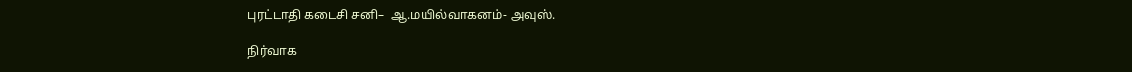புரட்டாதி கடைசி சனி–  ஆ.மயில்வாகனம்- அவுஸ்.

நிர்வாக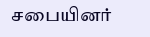சபையினர்